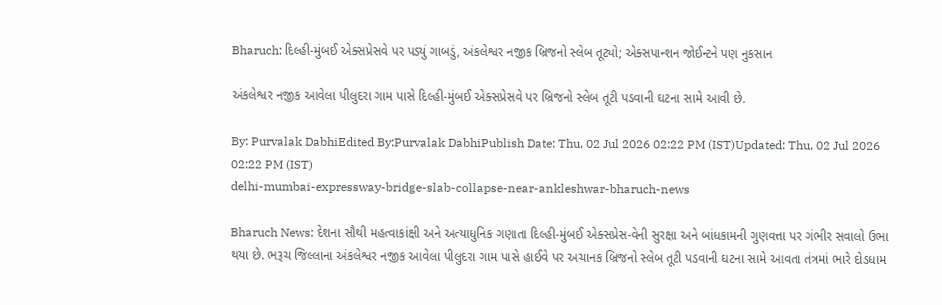Bharuch: દિલ્હી-મુંબઈ એક્સપ્રેસવે પર પડ્યું ગાબડું, અંકલેશ્વર નજીક બ્રિજનો સ્લેબ તૂટ્યો; એક્સપાન્શન જોઈન્ટને પણ નુકસાન

અંકલેશ્વર નજીક આવેલા પીલુદરા ગામ પાસે દિલ્હી-મુંબઈ એક્સપ્રેસવે પર બ્રિજનો સ્લેબ તૂટી પડવાની ઘટના સામે આવી છે.

By: Purvalak DabhiEdited By:Purvalak DabhiPublish Date: Thu, 02 Jul 2026 02:22 PM (IST)Updated: Thu, 02 Jul 2026 02:22 PM (IST)
delhi-mumbai-expressway-bridge-slab-collapse-near-ankleshwar-bharuch-news

Bharuch News: દેશના સૌથી મહત્વાકાંક્ષી અને અત્યાધુનિક ગણાતા દિલ્હી-મુંબઈ એક્સપ્રેસ-વેની સુરક્ષા અને બાંધકામની ગુણવત્તા પર ગંભીર સવાલો ઉભા થયા છે. ભરૂચ જિલ્લાના અંકલેશ્વર નજીક આવેલા પીલુદરા ગામ પાસે હાઈવે પર અચાનક બ્રિજનો સ્લેબ તૂટી પડવાની ઘટના સામે આવતા તંત્રમાં ભારે દોડધામ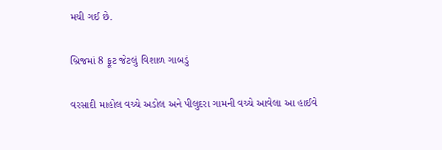મચી ગઈ છે.

બ્રિજમાં 8 ફૂટ જેટલું વિશાળ ગાબડું

વરસાદી માહોલ વચ્ચે અડોલ અને પીલુદરા ગામની વચ્ચે આવેલા આ હાઈવે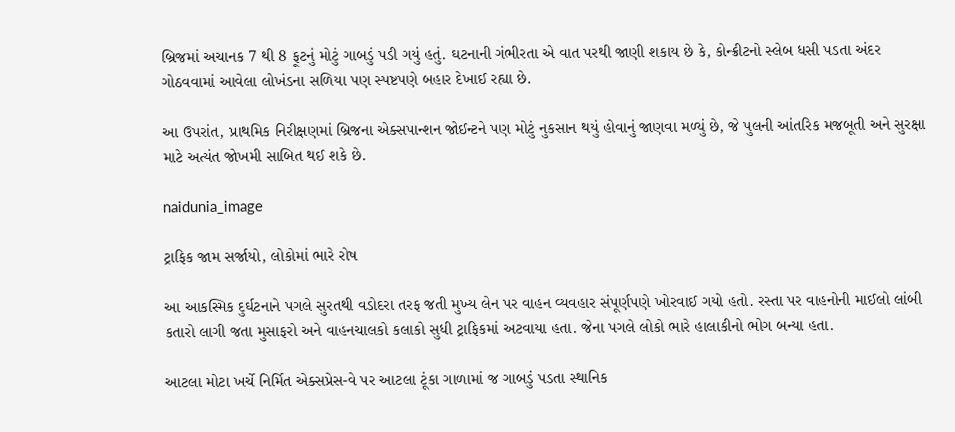બ્રિજમાં અચાનક 7 થી 8 ફૂટનું મોટું ગાબડું પડી ગયું હતું. ઘટનાની ગંભીરતા એ વાત પરથી જાણી શકાય છે કે, કોન્ક્રીટનો સ્લેબ ધસી પડતા અંદર ગોઠવવામાં આવેલા લોખંડના સળિયા પણ સ્પષ્ટપણે બહાર દેખાઈ રહ્યા છે.

આ ઉપરાંત, પ્રાથમિક નિરીક્ષણમાં બ્રિજના એક્સપાન્શન જોઈન્ટને પણ મોટું નુકસાન થયું હોવાનું જાણવા મળ્યું છે, જે પુલની આંતરિક મજબૂતી અને સુરક્ષા માટે અત્યંત જોખમી સાબિત થઈ શકે છે.

naidunia_image

ટ્રાફિક જામ સર્જાયો, લોકોમાં ભારે રોષ

આ આકસ્મિક દુર્ઘટનાને પગલે સુરતથી વડોદરા તરફ જતી મુખ્ય લેન પર વાહન વ્યવહાર સંપૂર્ણપણે ખોરવાઈ ગયો હતો. રસ્તા પર વાહનોની માઈલો લાંબી કતારો લાગી જતા મુસાફરો અને વાહનચાલકો કલાકો સુધી ટ્રાફિકમાં અટવાયા હતા. જેના પગલે લોકો ભારે હાલાકીનો ભોગ બન્યા હતા.

આટલા મોટા ખર્ચે નિર્મિત એક્સપ્રેસ-વે પર આટલા ટૂંકા ગાળામાં જ ગાબડું પડતા સ્થાનિક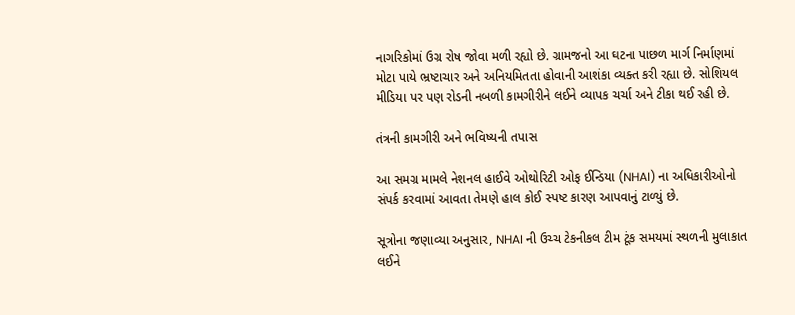નાગરિકોમાં ઉગ્ર રોષ જોવા મળી રહ્યો છે. ગ્રામજનો આ ઘટના પાછળ માર્ગ નિર્માણમાં મોટા પાયે ભ્રષ્ટાચાર અને અનિયમિતતા હોવાની આશંકા વ્યક્ત કરી રહ્યા છે. સોશિયલ મીડિયા પર પણ રોડની નબળી કામગીરીને લઈને વ્યાપક ચર્ચા અને ટીકા થઈ રહી છે.

તંત્રની કામગીરી અને ભવિષ્યની તપાસ

આ સમગ્ર મામલે નેશનલ હાઈવે ઓથોરિટી ઓફ ઈન્ડિયા (NHAI) ના અધિકારીઓનો સંપર્ક કરવામાં આવતા તેમણે હાલ કોઈ સ્પષ્ટ કારણ આપવાનું ટાળ્યું છે.

સૂત્રોના જણાવ્યા અનુસાર, NHAI ની ઉચ્ચ ટેકનીકલ ટીમ ટૂંક સમયમાં સ્થળની મુલાકાત લઈને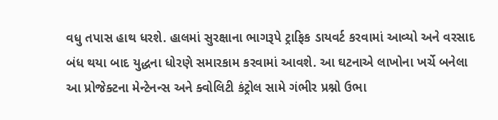વધુ તપાસ હાથ ધરશે. હાલમાં સુરક્ષાના ભાગરૂપે ટ્રાફિક ડાયવર્ટ કરવામાં આવ્યો અને વરસાદ બંધ થયા બાદ યુદ્ધના ધોરણે સમારકામ કરવામાં આવશે. આ ઘટનાએ લાખોના ખર્ચે બનેલા આ પ્રોજેક્ટના મેન્ટેનન્સ અને ક્વોલિટી કંટ્રોલ સામે ગંભીર પ્રશ્નો ઉભા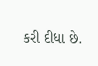કરી દીધા છે.